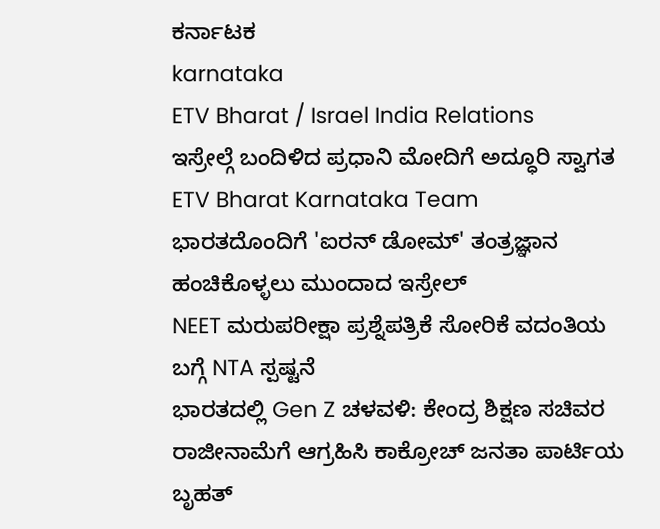ಕರ್ನಾಟಕ
karnataka
ETV Bharat / Israel India Relations
ಇಸ್ರೇಲ್ಗೆ ಬಂದಿಳಿದ ಪ್ರಧಾನಿ ಮೋದಿಗೆ ಅದ್ಧೂರಿ ಸ್ವಾಗತ
ETV Bharat Karnataka Team
ಭಾರತದೊಂದಿಗೆ 'ಐರನ್ ಡೋಮ್' ತಂತ್ರಜ್ಞಾನ ಹಂಚಿಕೊಳ್ಳಲು ಮುಂದಾದ ಇಸ್ರೇಲ್
NEET ಮರುಪರೀಕ್ಷಾ ಪ್ರಶ್ನೆಪತ್ರಿಕೆ ಸೋರಿಕೆ ವದಂತಿಯ ಬಗ್ಗೆ NTA ಸ್ಪಷ್ಟನೆ
ಭಾರತದಲ್ಲಿ Gen Z ಚಳವಳಿ: ಕೇಂದ್ರ ಶಿಕ್ಷಣ ಸಚಿವರ ರಾಜೀನಾಮೆಗೆ ಆಗ್ರಹಿಸಿ ಕಾಕ್ರೋಚ್ ಜನತಾ ಪಾರ್ಟಿಯ ಬೃಹತ್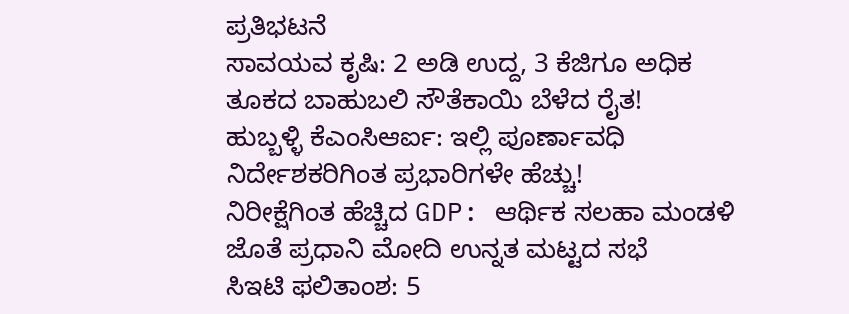ಪ್ರತಿಭಟನೆ
ಸಾವಯವ ಕೃಷಿ: 2 ಅಡಿ ಉದ್ದ, 3 ಕೆಜಿಗೂ ಅಧಿಕ ತೂಕದ ಬಾಹುಬಲಿ ಸೌತೆಕಾಯಿ ಬೆಳೆದ ರೈತ!
ಹುಬ್ಬಳ್ಳಿ ಕೆಎಂಸಿಆರ್ಐ: ಇಲ್ಲಿ ಪೂರ್ಣಾವಧಿ ನಿರ್ದೇಶಕರಿಗಿಂತ ಪ್ರಭಾರಿಗಳೇ ಹೆಚ್ಚು!
ನಿರೀಕ್ಷೆಗಿಂತ ಹೆಚ್ಚಿದ GDP: ಆರ್ಥಿಕ ಸಲಹಾ ಮಂಡಳಿ ಜೊತೆ ಪ್ರಧಾನಿ ಮೋದಿ ಉನ್ನತ ಮಟ್ಟದ ಸಭೆ
ಸಿಇಟಿ ಫಲಿತಾಂಶ: 5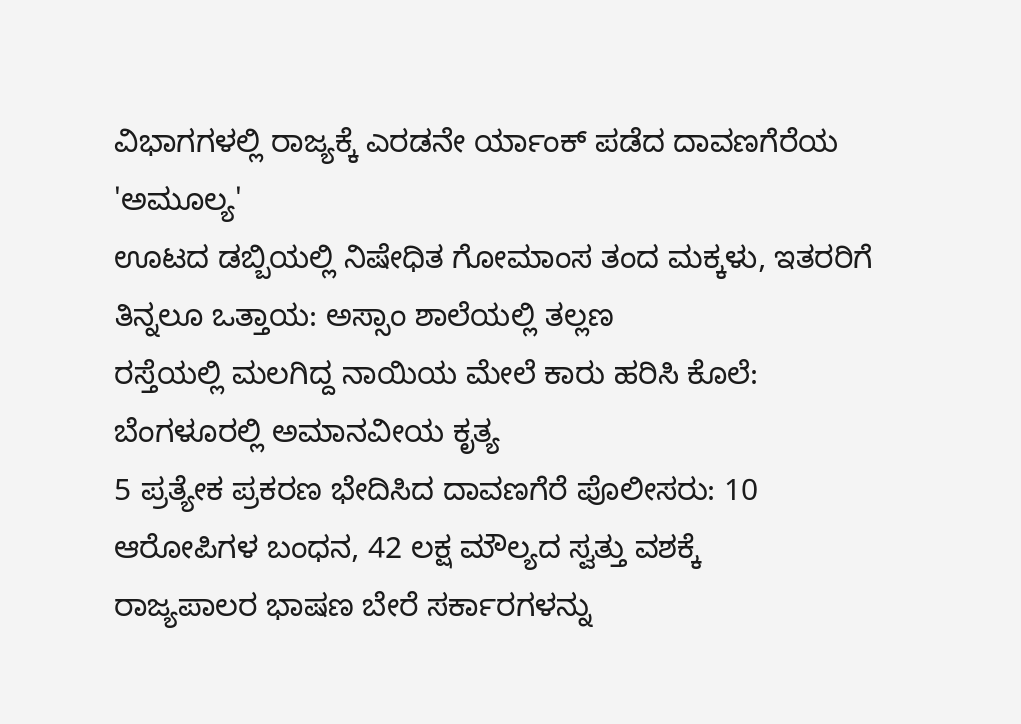ವಿಭಾಗಗಳಲ್ಲಿ ರಾಜ್ಯಕ್ಕೆ ಎರಡನೇ ರ್ಯಾಂಕ್ ಪಡೆದ ದಾವಣಗೆರೆಯ 'ಅಮೂಲ್ಯ'
ಊಟದ ಡಬ್ಬಿಯಲ್ಲಿ ನಿಷೇಧಿತ ಗೋಮಾಂಸ ತಂದ ಮಕ್ಕಳು, ಇತರರಿಗೆ ತಿನ್ನಲೂ ಒತ್ತಾಯ: ಅಸ್ಸಾಂ ಶಾಲೆಯಲ್ಲಿ ತಲ್ಲಣ
ರಸ್ತೆಯಲ್ಲಿ ಮಲಗಿದ್ದ ನಾಯಿಯ ಮೇಲೆ ಕಾರು ಹರಿಸಿ ಕೊಲೆ: ಬೆಂಗಳೂರಲ್ಲಿ ಅಮಾನವೀಯ ಕೃತ್ಯ
5 ಪ್ರತ್ಯೇಕ ಪ್ರಕರಣ ಭೇದಿಸಿದ ದಾವಣಗೆರೆ ಪೊಲೀಸರು: 10 ಆರೋಪಿಗಳ ಬಂಧನ, 42 ಲಕ್ಷ ಮೌಲ್ಯದ ಸ್ವತ್ತು ವಶಕ್ಕೆ
ರಾಜ್ಯಪಾಲರ ಭಾಷಣ ಬೇರೆ ಸರ್ಕಾರಗಳನ್ನು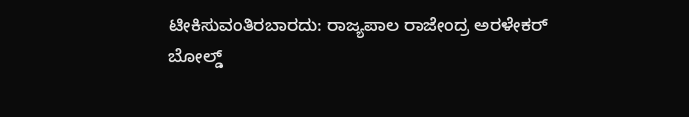ಟೀಕಿಸುವಂತಿರಬಾರದು: ರಾಜ್ಯಪಾಲ ರಾಜೇಂದ್ರ ಅರಳೇಕರ್
ಬೋಲ್ಡ್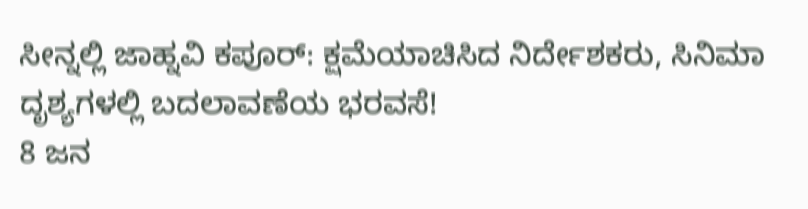ಸೀನ್ನಲ್ಲಿ ಜಾಹ್ನವಿ ಕಪೂರ್: ಕ್ಷಮೆಯಾಚಿಸಿದ ನಿರ್ದೇಶಕರು, ಸಿನಿಮಾ ದೃಶ್ಯಗಳಲ್ಲಿ ಬದಲಾವಣೆಯ ಭರವಸೆ!
8 ಜನ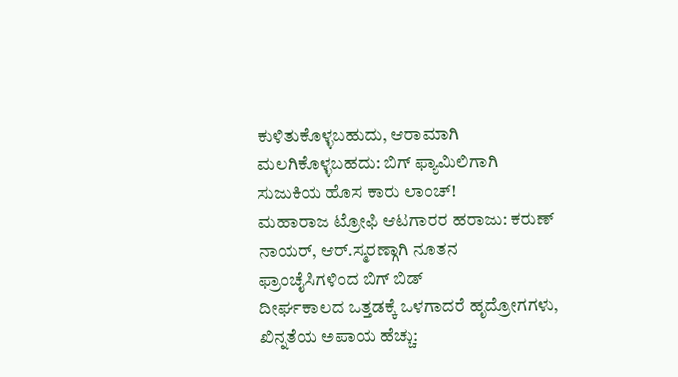ಕುಳಿತುಕೊಳ್ಳಬಹುದು, ಆರಾಮಾಗಿ ಮಲಗಿಕೊಳ್ಳಬಹದು: ಬಿಗ್ ಫ್ಯಾಮಿಲಿಗಾಗಿ ಸುಜುಕಿಯ ಹೊಸ ಕಾರು ಲಾಂಚ್!
ಮಹಾರಾಜ ಟ್ರೋಫಿ ಆಟಗಾರರ ಹರಾಜು: ಕರುಣ್ ನಾಯರ್, ಆರ್.ಸ್ಮರಣ್ಗಾಗಿ ನೂತನ ಫ್ರಾಂಚೈಸಿಗಳಿಂದ ಬಿಗ್ ಬಿಡ್
ದೀರ್ಘಕಾಲದ ಒತ್ತಡಕ್ಕೆ ಒಳಗಾದರೆ ಹೃದ್ರೋಗಗಳು, ಖಿನ್ನತೆಯ ಅಪಾಯ ಹೆಚ್ಚು: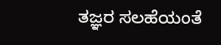ತಜ್ಞರ ಸಲಹೆಯಂತೆ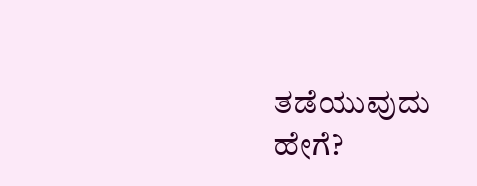ತಡೆಯುವುದು ಹೇಗೆ?